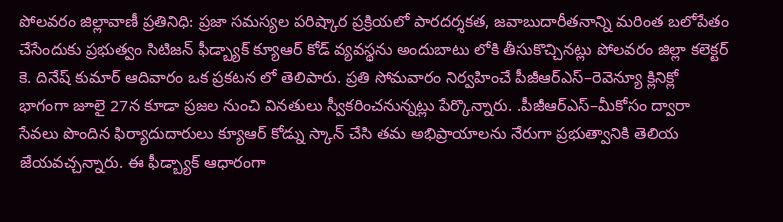పోలవరం జిల్లావాణీ ప్రతినిధి: ప్రజా సమస్యల పరిష్కార ప్రక్రియలో పారదర్శకత, జవాబుదారీతనాన్ని మరింత బలోపేతం చేసేందుకు ప్రభుత్వం సిటిజన్ ఫీడ్బ్యాక్ క్యూఆర్ కోడ్ వ్యవస్థను అందుబాటు లోకి తీసుకొచ్చినట్లు పోలవరం జిల్లా కలెక్టర్ కె. దినేష్ కుమార్ ఆదివారం ఒక ప్రకటన లో తెలిపారు. ప్రతి సోమవారం నిర్వహించే పీజీఆర్ఎస్–రెవెన్యూ క్లినిక్లో భాగంగా జూలై 27న కూడా ప్రజల నుంచి వినతులు స్వీకరించనున్నట్లు పేర్కొన్నారు. .పీజీఆర్ఎస్–మీకోసం ద్వారా సేవలు పొందిన ఫిర్యాదుదారులు క్యూఆర్ కోడ్ను స్కాన్ చేసి తమ అభిప్రాయాలను నేరుగా ప్రభుత్వానికి తెలియ జేయవచ్చన్నారు. ఈ ఫీడ్బ్యాక్ ఆధారంగా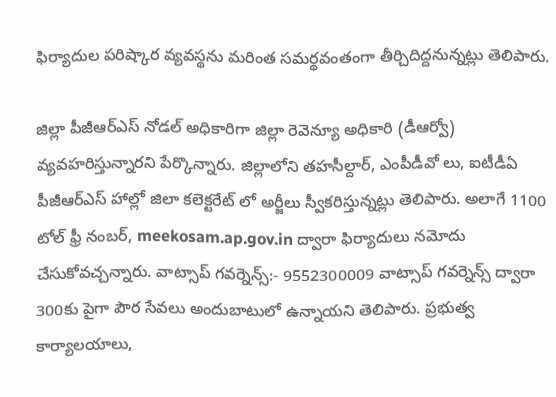ఫిర్యాదుల పరిష్కార వ్యవస్థను మరింత సమర్థవంతంగా తీర్చిదిద్దనున్నట్లు తెలిపారు.

జిల్లా పీజీఆర్ఎస్ నోడల్ అధికారిగా జిల్లా రెవెన్యూ అధికారి (డీఆర్వో) వ్యవహరిస్తున్నారని పేర్కొన్నారు. జిల్లాలోని తహసీల్దార్, ఎంపీడీవో లు, ఐటీడీఏ పీజీఆర్ఎస్ హాల్లో జిలా కలెక్టరేట్ లో అర్జీలు స్వీకరిస్తున్నట్లు తెలిపారు. అలాగే 1100 టోల్ ఫ్రీ నంబర్, meekosam.ap.gov.in ద్వారా ఫిర్యాదులు నమోదు చేసుకోవచ్చన్నారు. వాట్సాప్ గవర్నెన్స్:- 9552300009 వాట్సాప్ గవర్నెన్స్ ద్వారా 300కు పైగా పౌర సేవలు అందుబాటులో ఉన్నాయని తెలిపారు. ప్రభుత్వ కార్యాలయాలు,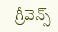గ్రీవెన్స్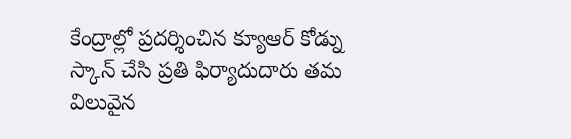కేంద్రాల్లో ప్రదర్శించిన క్యూఆర్ కోడ్ను స్కాన్ చేసి ప్రతి ఫిర్యాదుదారు తమ విలువైన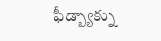ఫీడ్బ్యాక్ను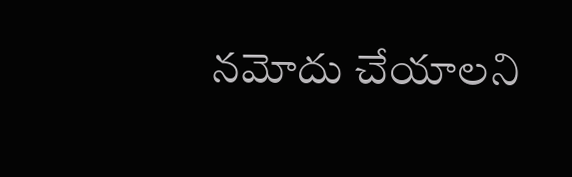నమోదు చేయాలని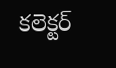కలెక్టర్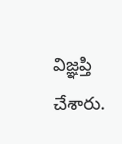విజ్ఞప్తి చేశారు.